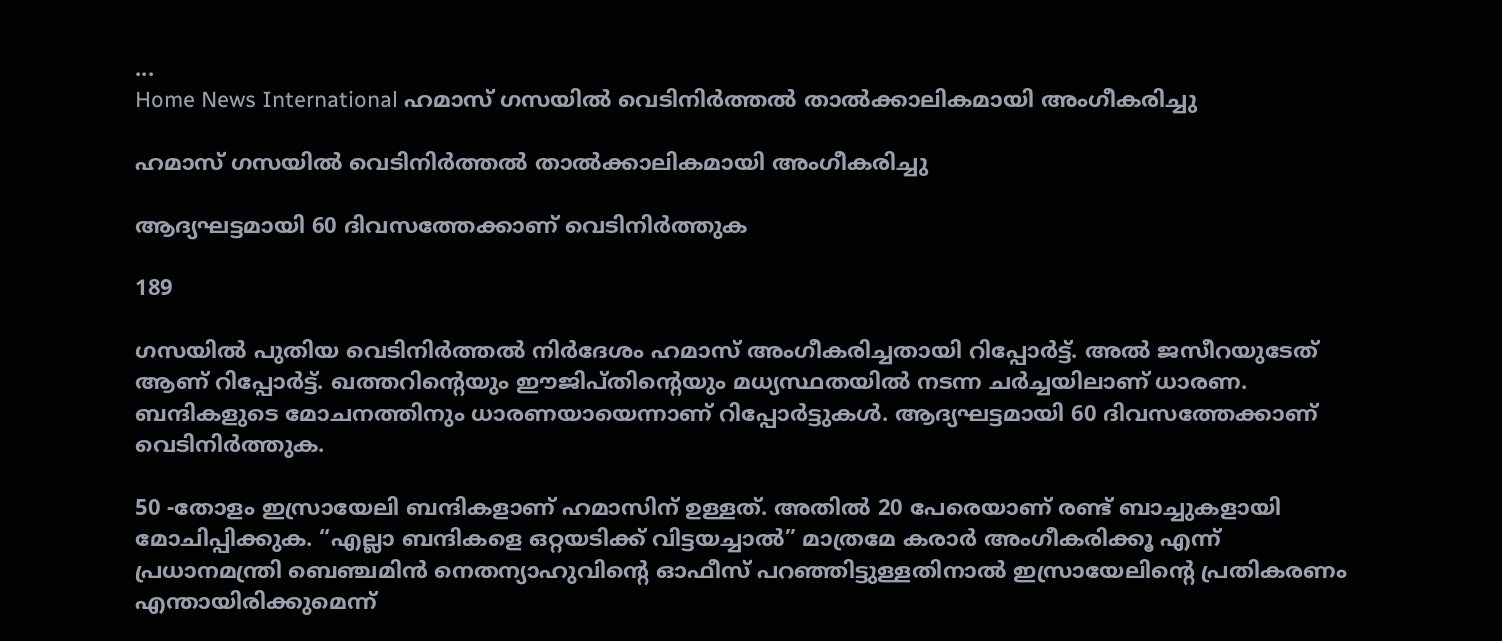...
Home News International ഹമാസ് ഗസയിൽ വെടിനിർത്തൽ താൽക്കാലികമായി അംഗീകരിച്ചു

ഹമാസ് ഗസയിൽ വെടിനിർത്തൽ താൽക്കാലികമായി അംഗീകരിച്ചു

ആദ്യഘട്ടമായി 60 ദിവസത്തേക്കാണ് വെടിനിർത്തുക

189

ഗസയിൽ പുതിയ വെടിനിർത്തൽ നിർദേശം ഹമാസ് അംഗീകരിച്ചതായി റിപ്പോർട്ട്. അൽ ജസീറയുടേത് ആണ് റിപ്പോർട്ട്. ഖത്തറിൻ്റെയും ഈജിപ്തിൻ്റെയും മധ്യസ്ഥതയിൽ നടന്ന ചർച്ചയിലാണ് ധാരണ. ബന്ദികളുടെ മോചനത്തിനും ധാരണയായെന്നാണ് റിപ്പോർട്ടുകൾ. ആദ്യഘട്ടമായി 60 ദിവസത്തേക്കാണ് വെടിനിർത്തുക.

50 -തോളം ഇസ്രായേലി ബന്ദികളാണ് ഹമാസിന് ഉള്ളത്. അതിൽ 20 പേരെയാണ് രണ്ട് ബാച്ചുകളായി മോചിപ്പിക്കുക. “എല്ലാ ബന്ദികളെ ഒറ്റയടിക്ക് വിട്ടയച്ചാൽ” മാത്രമേ കരാർ അംഗീകരിക്കൂ എന്ന് പ്രധാനമന്ത്രി ബെഞ്ചമിൻ നെതന്യാഹുവിൻ്റെ ഓഫീസ് പറഞ്ഞിട്ടുള്ളതിനാൽ ഇസ്രായേലിൻ്റെ പ്രതികരണം എന്തായിരിക്കുമെന്ന്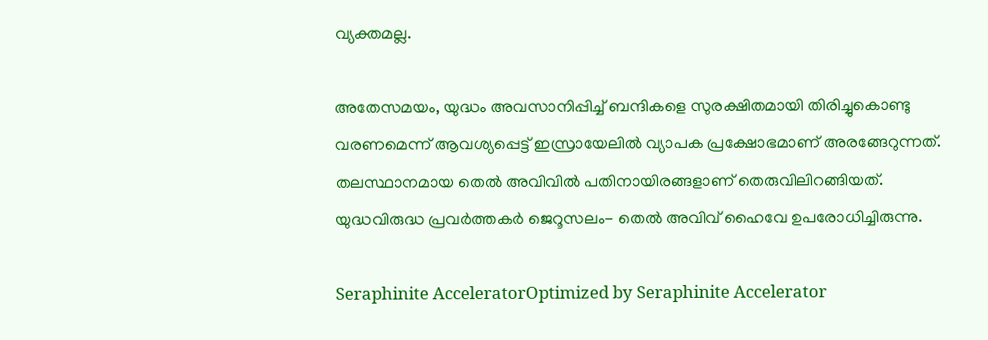വ്യക്തമല്ല.

അതേസമയം, യുദ്ധം അവസാനിപ്പിച്ച് ബന്ദികളെ സുരക്ഷിതമായി തിരിച്ചുകൊണ്ടു വരണമെന്ന് ആവശ്യപ്പെട്ട് ഇസ്രായേലിൽ വ്യാപക പ്രക്ഷോഭമാണ് അരങ്ങേറുന്നത്. തലസ്ഥാനമായ തെൽ അവിവിൽ പതിനായിരങ്ങളാണ് തെരുവിലിറങ്ങിയത്. യുദ്ധവിരുദ്ധ പ്രവർത്തകർ ജെറൂസലം- തെൽ അവിവ് ഹൈവേ ഉപരോധിച്ചിരുന്നു.

Seraphinite AcceleratorOptimized by Seraphinite Accelerator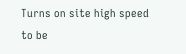Turns on site high speed to be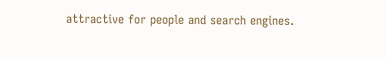attractive for people and search engines.